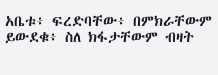አቤቱ፥ ፍረድባቸው፥ በምክራቸውም ይውደቁ፥ ስለ ክፋታቸውም ብዛት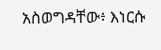አስወግዳቸው፥ እነርሱ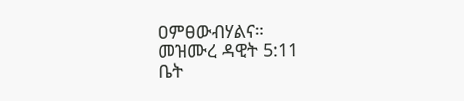ዐምፀውብሃልና።
መዝሙረ ዳዊት 5:11
ቤት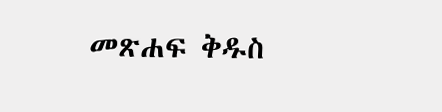መጽሐፍ ቅዱስ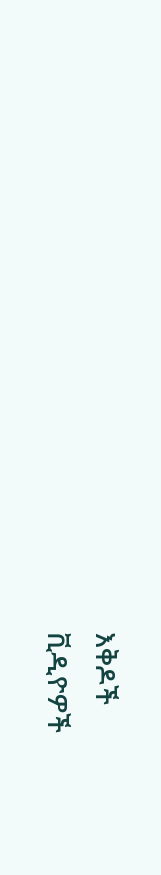እቅዶች
ቪዲዮዎች